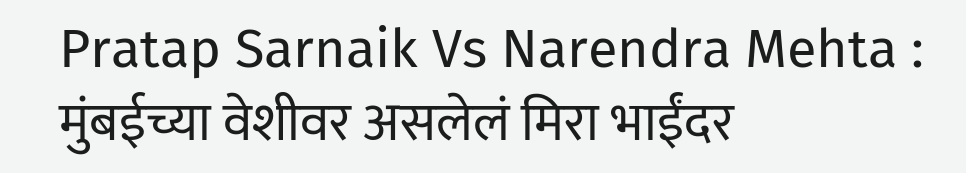Pratap Sarnaik Vs Narendra Mehta : मुंबईच्या वेशीवर असलेलं मिरा भाईंदर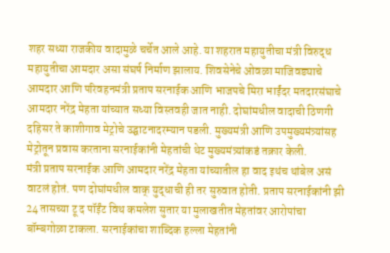शहर सध्या राजकीय वादामुळे चर्चेत आले आहे. या शहरात महायुतीचा मंत्री विरुद्ध महायुतीचा आमदार असा संघर्ष निर्माण झालाय. शिवसेनेचे ओवळा माजिवड्याचे आमदार आणि परिवहनमंत्री प्रताप सरनाईक आणि भाजपचे मिरा भाईंदर मतदारसंघाचे आमदार नरेंद्र मेहता यांच्यात सध्या विस्तवही जात नाही. दोघांमधील वादाची ठिणगी दहिसर ते काशीगाव मेट्रोचे उद्घाटनादरम्यान पडली. मुख्यमंत्री आणि उपमुख्यमंत्र्यांसह मेट्रोतून प्रवास करताना सरनाईकांनी मेहतांची थेट मुख्यमंत्र्यांकडं तक्रार केली.
मंत्री प्रताप सरनाईक आणि आमदार नरेंद्र मेहता यांच्यातील हा वाद इथंच थांबेल असं वाटलं होतं. पण दोघांमधील वाक् युद्धाची ही तर सुरुवात होती. प्रताप सरनाईकांनी झी 24 तासच्या टू द पॉईंट विथ कमलेश सुतार या मुलाखतीत मेहतांवर आरोपांचा बॉम्बगोळा टाकला. सरनाईकांचा शाब्दिक हल्ला मेहतांनी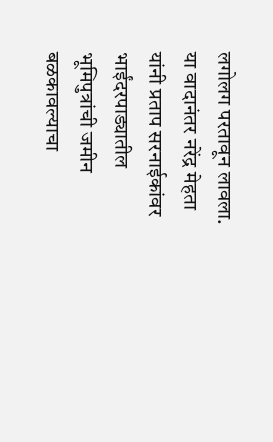लगोलग परतावून लावला.
या वादानंतर नरेंद्र मेहता यांनी प्रताप सरनाईकांवर भाईंदरपाड्यातील भूमिपुत्रांची जमीन बळकावल्याचा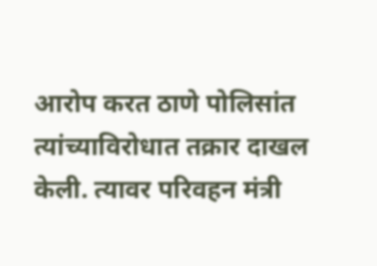आरोप करत ठाणे पोलिसांत त्यांच्याविरोधात तक्रार दाखल केली. त्यावर परिवहन मंत्री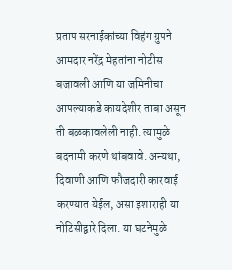प्रताप सरनाईकांच्या विहंग ग्रुपने आमदार नरेंद्र मेहतांना नोटीस बजावली आणि या जमिनीचा आपल्याकडे कायदेशीर ताबा असून ती बळकावलेली नाही. त्यामुळे बदनामी करणे थांबवावे. अन्यथा, दिवाणी आणि फौजदारी कारवाई करण्यात येईल, असा इशाराही या नोटिसीद्वारे दिला. या घटनेमुळे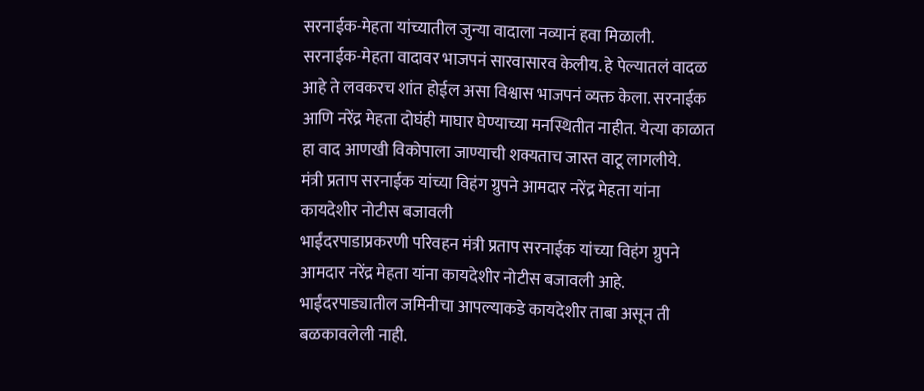सरनाईक-मेहता यांच्यातील जुन्या वादाला नव्यानं हवा मिळाली.
सरनाईक-मेहता वादावर भाजपनं सारवासारव केलीय. हे पेल्यातलं वादळ आहे ते लवकरच शांत होईल असा विश्वास भाजपनं व्यक्त केला. सरनाईक आणि नरेंद्र मेहता दोघंही माघार घेण्याच्या मनस्थितीत नाहीत. येत्या काळात हा वाद आणखी विकोपाला जाण्याची शक्यताच जास्त वाटू लागलीये.
मंत्री प्रताप सरनाईक यांच्या विहंग ग्रुपने आमदार नरेंद्र मेहता यांना कायदेशीर नोटीस बजावली
भाईंदरपाडाप्रकरणी परिवहन मंत्री प्रताप सरनाईक यांच्या विहंग ग्रुपने आमदार नरेंद्र मेहता यांना कायदेशीर नोटीस बजावली आहे. भाईंदरपाड्यातील जमिनीचा आपल्याकडे कायदेशीर ताबा असून ती बळकावलेली नाही.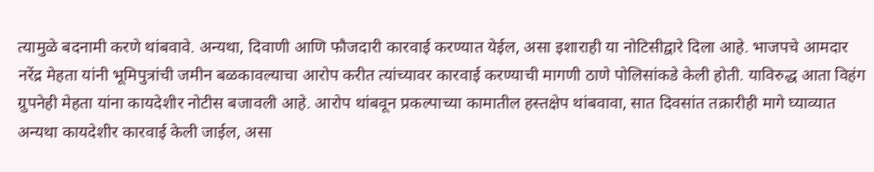त्यामुळे बदनामी करणे थांबवावे. अन्यथा, दिवाणी आणि फौजदारी कारवाई करण्यात येईल, असा इशाराही या नोटिसीद्वारे दिला आहे. भाजपचे आमदार नरेंद्र मेहता यांनी भूमिपुत्रांची जमीन बळकावल्याचा आरोप करीत त्यांच्यावर कारवाई करण्याची मागणी ठाणे पोलिसांकडे केली होती. याविरुद्ध आता विहंग ग्रुपनेही मेहता यांना कायदेशीर नोटीस बजावली आहे. आरोप थांबवून प्रकल्पाच्या कामातील हस्तक्षेप थांबवावा, सात दिवसांत तक्रारीही मागे घ्याव्यात अन्यथा कायदेशीर कारवाई केली जाईल, असा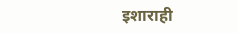इशाराही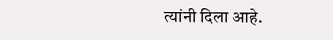त्यांनी दिला आहे.